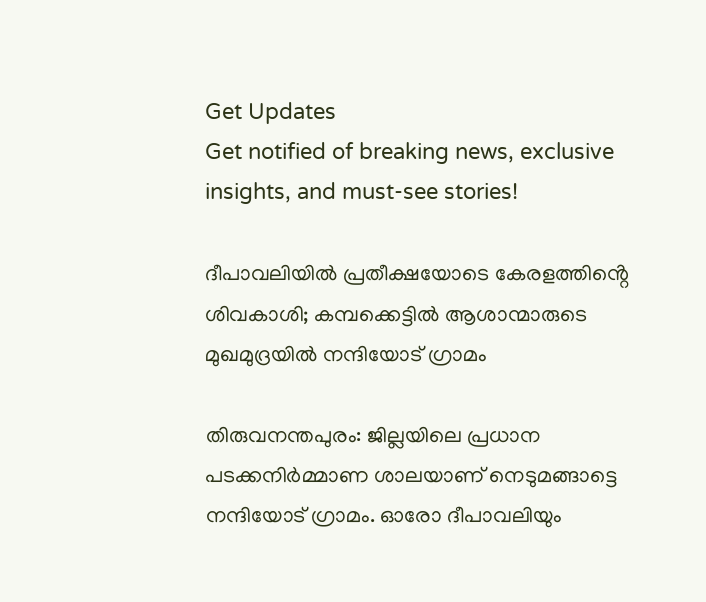Get Updates
Get notified of breaking news, exclusive insights, and must-see stories!

ദീപാവലിയിൽ പ്രതീക്ഷയോടെ കേരളത്തിൻ്റെ ശിവകാശി; കമ്പക്കെട്ടിൽ ആശാന്മാരുടെ മുഖമുദ്രയിൽ നന്ദിയോട് ഗ്രാമം

തിരുവനന്തപുരം: ജില്ലയിലെ പ്രധാന പടക്കനിർമ്മാണ ശാലയാണ് നെടുമങ്ങാട്ടെ നന്ദിയോട് ഗ്രാമം. ഓരോ ദീപാവലിയും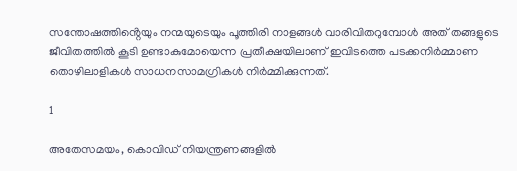സന്തോഷത്തിൻ്റെയും നന്മയുടെയും പൂത്തിരി നാളങ്ങൾ വാരിവിതറുമ്പോൾ അത് തങ്ങളുടെ ജീവിതത്തിൽ കൂടി ഉണ്ടാകുമോയെന്ന പ്രതീക്ഷയിലാണ് ഇവിടത്തെ പടക്കനിർമ്മാണ തൊഴിലാളികൾ സാധനസാമഗ്രികൾ നിർമ്മിക്കുന്നത്.

1

അതേസമയം, കൊവിഡ് നിയന്ത്രണങ്ങളിൽ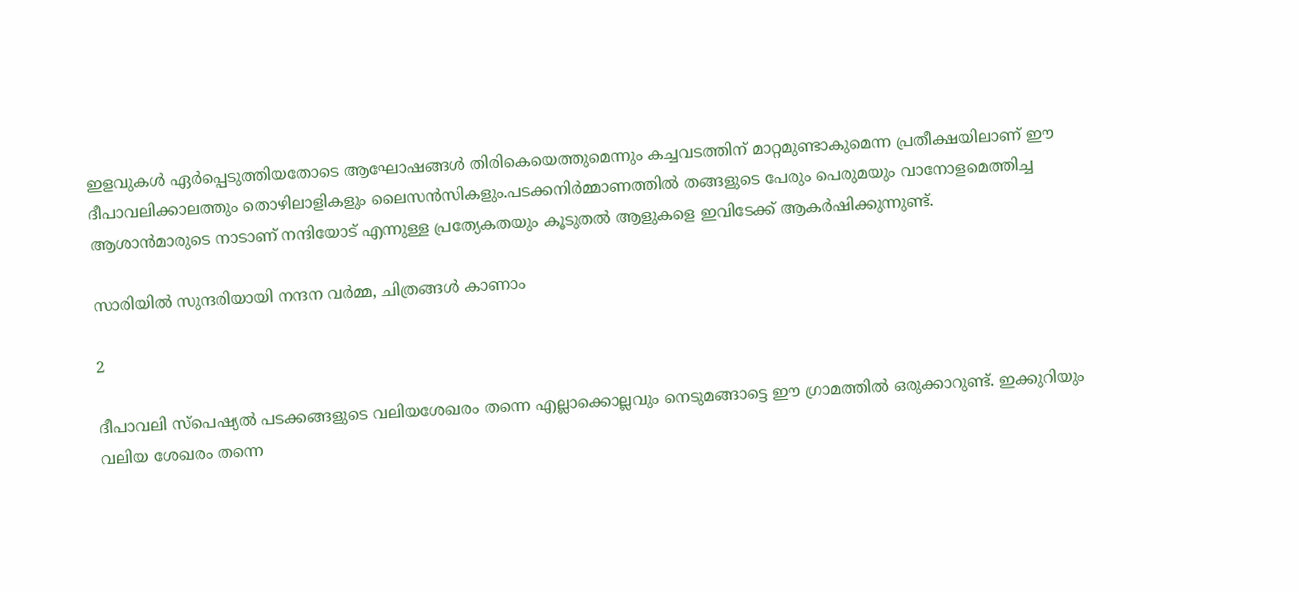ഇളവുകൾ ഏർപ്പെടുത്തിയതോടെ ആഘോഷങ്ങള്‍ തിരികെയെത്തുമെന്നും കച്ചവടത്തിന് മാറ്റമുണ്ടാകുമെന്ന പ്രതീക്ഷയിലാണ് ഈ ദീപാവലിക്കാലത്തും തൊഴിലാളികളും ലൈസൻസികളും.പടക്കനിര്‍മ്മാണത്തില്‍ തങ്ങളുടെ പേരും പെരുമയും വാനോളമെത്തിച്ച ആശാന്‍മാരുടെ നാടാണ് നന്ദിയോട് എന്നുള്ള പ്രത്യേകതയും കൂടുതൽ ആളുകളെ ഇവിടേക്ക് ആകർഷിക്കുന്നുണ്ട്.

സാരിയില്‍ സുന്ദരിയായി നന്ദന വർമ്മ, ചിത്രങ്ങള്‍ കാണാം

2

ദീപാവലി സ്പെഷ്യല്‍ പടക്കങ്ങളുടെ വലിയശേഖരം തന്നെ എല്ലാക്കൊല്ലവും നെടുമങ്ങാട്ടെ ഈ ഗ്രാമത്തിൽ ഒരുക്കാറുണ്ട്. ഇക്കുറിയും വലിയ ശേഖരം തന്നെ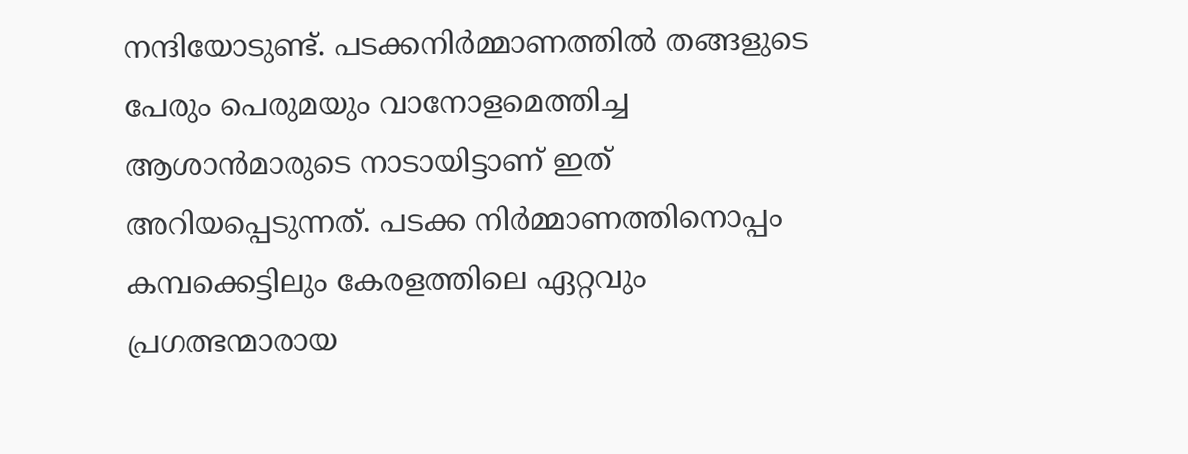നന്ദിയോടുണ്ട്. പടക്കനിര്‍മ്മാണത്തില്‍ തങ്ങളുടെ പേരും പെരുമയും വാനോളമെത്തിച്ച ആശാന്‍മാരുടെ നാടായിട്ടാണ് ഇത് അറിയപ്പെടുന്നത്. പടക്ക നിര്‍മ്മാണത്തിനൊപ്പം കമ്പക്കെട്ടിലും കേരളത്തിലെ ഏറ്റവും പ്രഗത്ഭന്മാരായ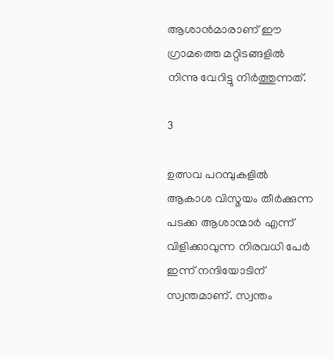ആശാന്‍മാരാണ് ഈ ഗ്രാമത്തെ മറ്റിടങ്ങളിൽ നിന്നു വേറിട്ടു നിർത്തുന്നത്.

3

ഉത്സവ പറമ്പുകളില്‍ ആകാശ വിസ്മയം തീര്‍ക്കുന്ന പടക്ക ആശാന്മാർ എന്ന് വിളിക്കാവുന്ന നിരവധി പേർ ഇന്ന് നന്ദിയോടിന് സ്വന്തമാണ്. സ്വന്തം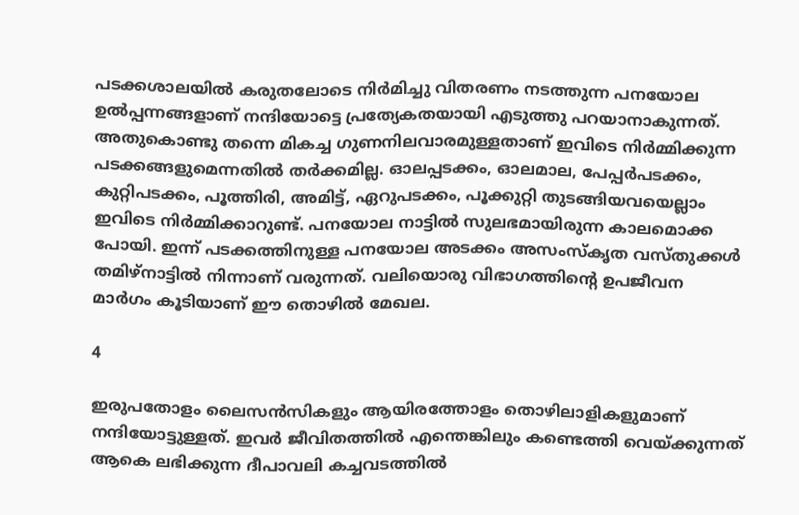പടക്കശാലയില്‍ കരുതലോടെ നിര്‍മിച്ചു വിതരണം നടത്തുന്ന പനയോല ഉല്‍പ്പന്നങ്ങളാണ് നന്ദിയോട്ടെ പ്രത്യേകതയായി എടുത്തു പറയാനാകുന്നത്. അതുകൊണ്ടു തന്നെ മികച്ച ഗുണനിലവാരമുള്ളതാണ് ഇവിടെ നിർമ്മിക്കുന്ന പടക്കങ്ങളുമെന്നതിൽ തർക്കമില്ല. ഓലപ്പടക്കം, ഓലമാല, പേപ്പര്‍പടക്കം, കുറ്റിപടക്കം, പൂത്തിരി, അമിട്ട്, ഏറുപടക്കം, പൂക്കുറ്റി തുടങ്ങിയവയെല്ലാം ഇവിടെ നിർമ്മിക്കാറുണ്ട്. പനയോല നാട്ടില്‍ സുലഭമായിരുന്ന കാലമൊക്ക പോയി. ഇന്ന് പടക്കത്തിനുള്ള പനയോല അടക്കം അസംസ്‌കൃത വസ്തുക്കള്‍ തമിഴ്നാട്ടില്‍ നിന്നാണ് വരുന്നത്. വലിയൊരു വിഭാഗത്തിന്റെ ഉപജീവന മാര്‍ഗം കൂടിയാണ് ഈ തൊഴില്‍ മേഖല.

4

ഇരുപതോളം ലൈസന്‍സികളും ആയിരത്തോളം തൊഴിലാളികളുമാണ് നന്ദിയോട്ടുള്ളത്. ഇവര്‍ ജീവിതത്തില്‍ എന്തെങ്കിലും കണ്ടെത്തി വെയ്ക്കുന്നത് ആകെ ലഭിക്കുന്ന ദീപാവലി കച്ചവടത്തിൽ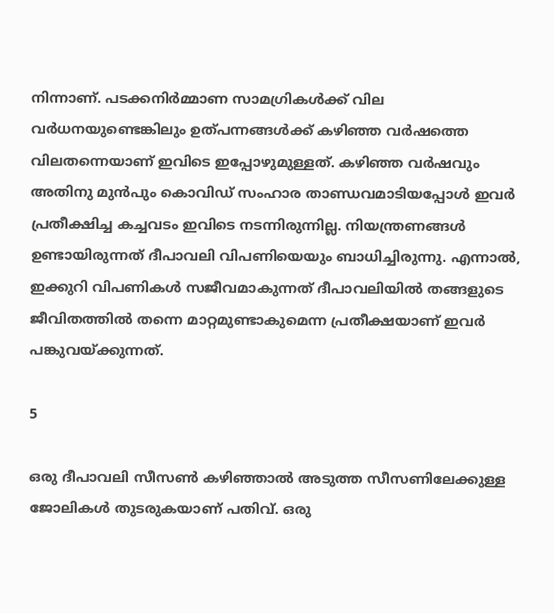നിന്നാണ്. പടക്കനിര്‍മ്മാണ സാമഗ്രികള്‍ക്ക് വില വര്‍ധനയുണ്ടെങ്കിലും ഉത്പന്നങ്ങള്‍ക്ക് കഴിഞ്ഞ വര്‍ഷത്തെ വിലതന്നെയാണ് ഇവിടെ ഇപ്പോഴുമുള്ളത്. കഴിഞ്ഞ വർഷവും അതിനു മുൻപും കൊവിഡ് സംഹാര താണ്ഡവമാടിയപ്പോൾ ഇവർ പ്രതീക്ഷിച്ച കച്ചവടം ഇവിടെ നടന്നിരുന്നില്ല. നിയന്ത്രണങ്ങൾ ഉണ്ടായിരുന്നത് ദീപാവലി വിപണിയെയും ബാധിച്ചിരുന്നു. എന്നാൽ, ഇക്കുറി വിപണികൾ സജീവമാകുന്നത് ദീപാവലിയിൽ തങ്ങളുടെ ജീവിതത്തിൽ തന്നെ മാറ്റമുണ്ടാകുമെന്ന പ്രതീക്ഷയാണ് ഇവർ പങ്കുവയ്ക്കുന്നത്.

5

ഒരു ദീപാവലി സീസണ്‍ കഴിഞ്ഞാല്‍ അടുത്ത സീസണിലേക്കുള്ള ജോലികള്‍ തുടരുകയാണ് പതിവ്. ഒരു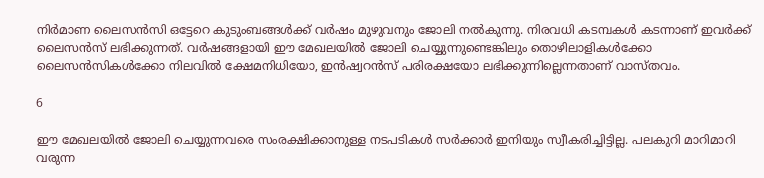നിര്‍മാണ ലൈസന്‍സി ഒട്ടേറെ കുടുംബങ്ങള്‍ക്ക് വര്‍ഷം മുഴുവനും ജോലി നല്‍കുന്നു. നിരവധി കടമ്പകള്‍ കടന്നാണ് ഇവർക്ക് ലൈസന്‍സ് ലഭിക്കുന്നത്. വര്‍ഷങ്ങളായി ഈ മേഖലയില്‍ ജോലി ചെയ്യുന്നുണ്ടെങ്കിലും തൊഴിലാളികള്‍ക്കോ ലൈസന്‍സികള്‍ക്കോ നിലവില്‍ ക്ഷേമനിധിയോ, ഇന്‍ഷ്വറന്‍സ് പരിരക്ഷയോ ലഭിക്കുന്നില്ലെന്നതാണ് വാസ്തവം.

6

ഈ മേഖലയിൽ ജോലി ചെയ്യുന്നവരെ സംരക്ഷിക്കാനുള്ള നടപടികൾ സർക്കാർ ഇനിയും സ്വീകരിച്ചിട്ടില്ല. പലകുറി മാറിമാറി വരുന്ന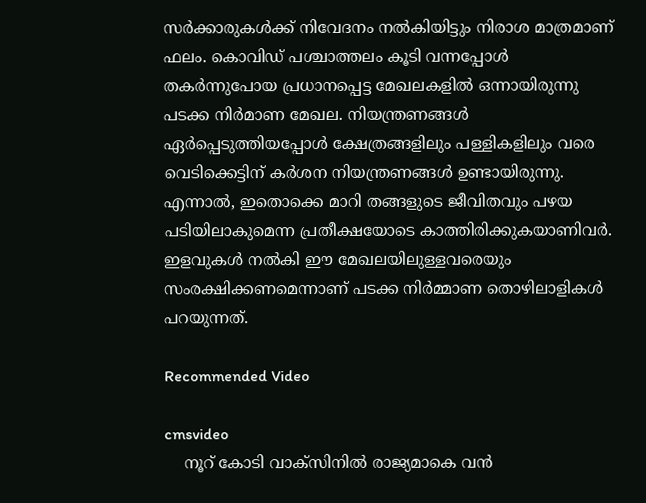സർക്കാരുകൾക്ക് നിവേദനം നൽകിയിട്ടും നിരാശ മാത്രമാണ് ഫലം. കൊവിഡ് പശ്ചാത്തലം കൂടി വന്നപ്പോൾ തകർന്നുപോയ പ്രധാനപ്പെട്ട മേഖലകളിൽ ഒന്നായിരുന്നു പടക്ക നിർമാണ മേഖല. നിയന്ത്രണങ്ങൾ ഏർപ്പെടുത്തിയപ്പോൾ ക്ഷേത്രങ്ങളിലും പള്ളികളിലും വരെ വെടിക്കെട്ടിന് കർശന നിയന്ത്രണങ്ങൾ ഉണ്ടായിരുന്നു. എന്നാൽ, ഇതൊക്കെ മാറി തങ്ങളുടെ ജീവിതവും പഴയ പടിയിലാകുമെന്ന പ്രതീക്ഷയോടെ കാത്തിരിക്കുകയാണിവർ. ഇളവുകൾ നൽകി ഈ മേഖലയിലുള്ളവരെയും സംരക്ഷിക്കണമെന്നാണ് പടക്ക നിർമ്മാണ തൊഴിലാളികൾ പറയുന്നത്.

Recommended Video

cmsvideo
    നൂറ് കോടി വാക്‌സിനില്‍ രാജ്യമാകെ വന്‍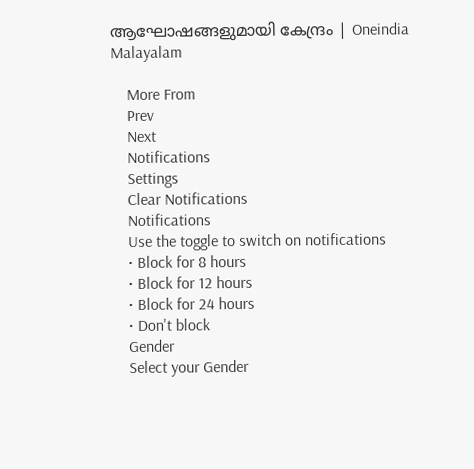ആഘോഷങ്ങളുമായി കേന്ദ്രം | Oneindia Malayalam

    More From
    Prev
    Next
    Notifications
    Settings
    Clear Notifications
    Notifications
    Use the toggle to switch on notifications
    • Block for 8 hours
    • Block for 12 hours
    • Block for 24 hours
    • Don't block
    Gender
    Select your Gender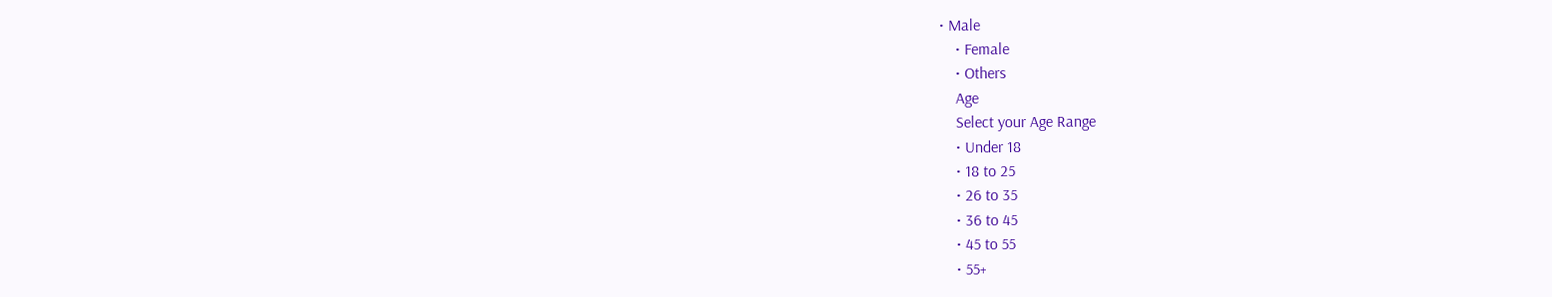• Male
    • Female
    • Others
    Age
    Select your Age Range
    • Under 18
    • 18 to 25
    • 26 to 35
    • 36 to 45
    • 45 to 55
    • 55+